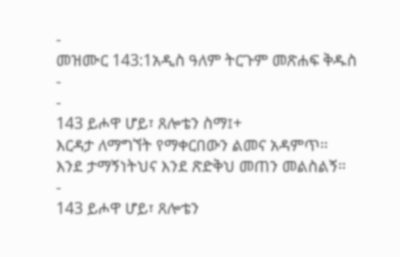-
መዝሙር 143:1አዲስ ዓለም ትርጉም መጽሐፍ ቅዱስ
-
-
143 ይሖዋ ሆይ፣ ጸሎቴን ስማ፤+
እርዳታ ለማግኘት የማቀርበውን ልመና አዳምጥ።
እንደ ታማኝነትህና እንደ ጽድቅህ መጠን መልስልኝ።
-
143 ይሖዋ ሆይ፣ ጸሎቴን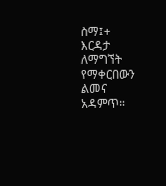ስማ፤+
እርዳታ ለማግኘት የማቀርበውን ልመና አዳምጥ።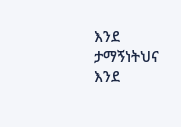እንደ ታማኝነትህና እንደ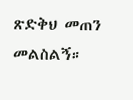ጽድቅህ መጠን መልስልኝ።